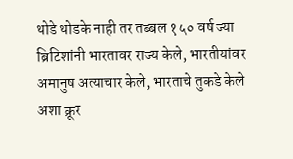थोडे थोडके नाही तर तब्बल १५० वर्ष ज्या ब्रिटिशांनी भारतावर राज्य केले, भारतीयांवर अमानुष अत्याचार केले, भारताचे तुकडे केले अशा क्रूर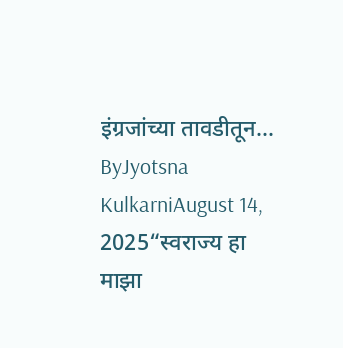इंग्रजांच्या तावडीतून...
ByJyotsna KulkarniAugust 14, 2025“स्वराज्य हा माझा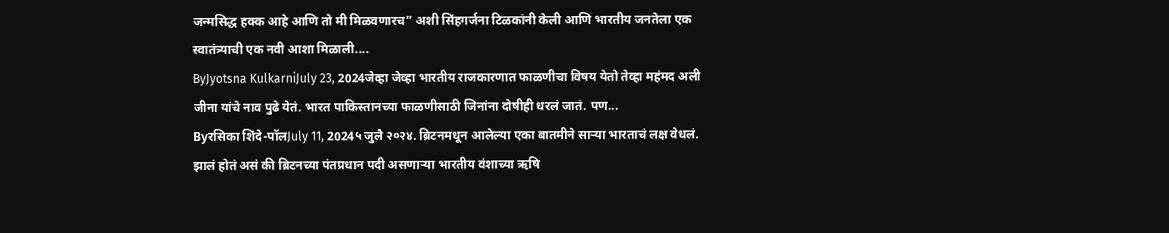जन्मसिद्ध हक्क आहे आणि तो मी मिळवणारच” अशी सिंहगर्जना टिळकांनी केली आणि भारतीय जनतेला एक स्वातंत्र्याची एक नवी आशा मिळाली....
ByJyotsna KulkarniJuly 23, 2024जेव्हा जेव्हा भारतीय राजकारणात फाळणीचा विषय येतो तेव्हा महंमद अली जीना यांचे नाव पुढे येतं. भारत पाकिस्तानच्या फाळणीसाठी जिनांना दोषीही धरलं जातं. पण...
Byरसिका शिंदे-पॉलJuly 11, 2024५ जुलै २०२४. ब्रिटनमधून आलेल्या एका बातमीने साऱ्या भारताचं लक्ष वेधलं. झालं होतं असं की ब्रिटनच्या पंतप्रधान पदी असणाऱ्या भारतीय वंशाच्या ऋषि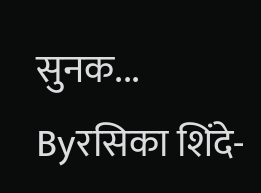सुनक...
Byरसिका शिंदे-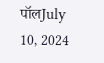पॉलJuly 10, 2024